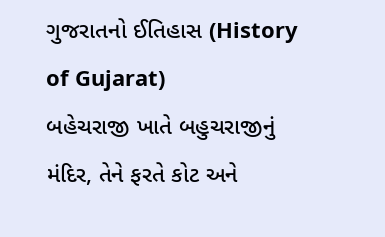ગુજરાતનો ઈતિહાસ (History of Gujarat)
બહેચરાજી ખાતે બહુચરાજીનું મંદિર, તેને ફરતે કોટ અને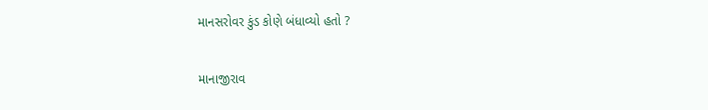માનસરોવર કુંડ કોણે બંધાવ્યો હતો ?

માનાજીરાવ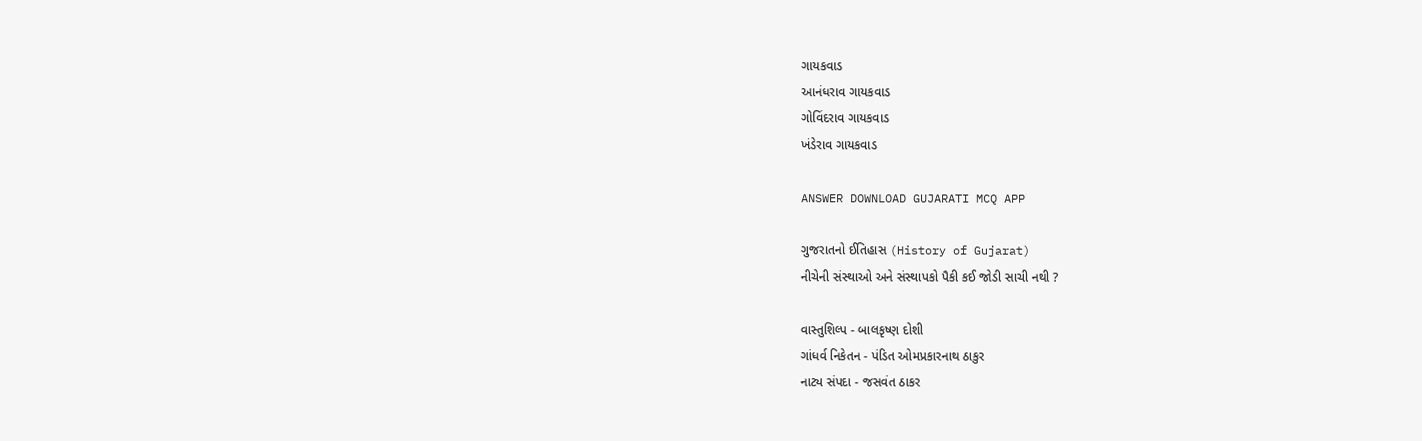ગાયકવાડ
આનંધરાવ ગાયકવાડ
ગોવિંદરાવ ગાયકવાડ
ખંડેરાવ ગાયકવાડ

ANSWER DOWNLOAD GUJARATI MCQ APP

ગુજરાતનો ઈતિહાસ (History of Gujarat)
નીચેની સંસ્થાઓ અને સંસ્થાપકો પૈકી કઈ જોડી સાચી નથી ?

વાસ્તુશિલ્પ - બાલકૃષ્ણ દોશી
ગાંધર્વ નિકેતન - પંડિત ઓમપ્રકારનાથ ઠાકુર
નાટ્ય સંપદા - જસવંત ઠાકર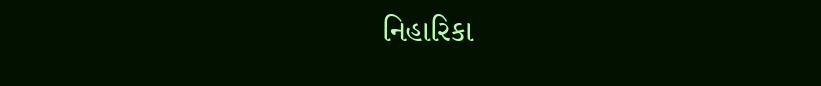નિહારિકા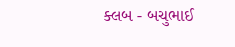ક્લબ - બચુભાઈ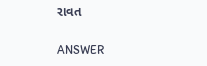રાવત

ANSWER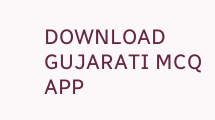DOWNLOAD GUJARATI MCQ APP